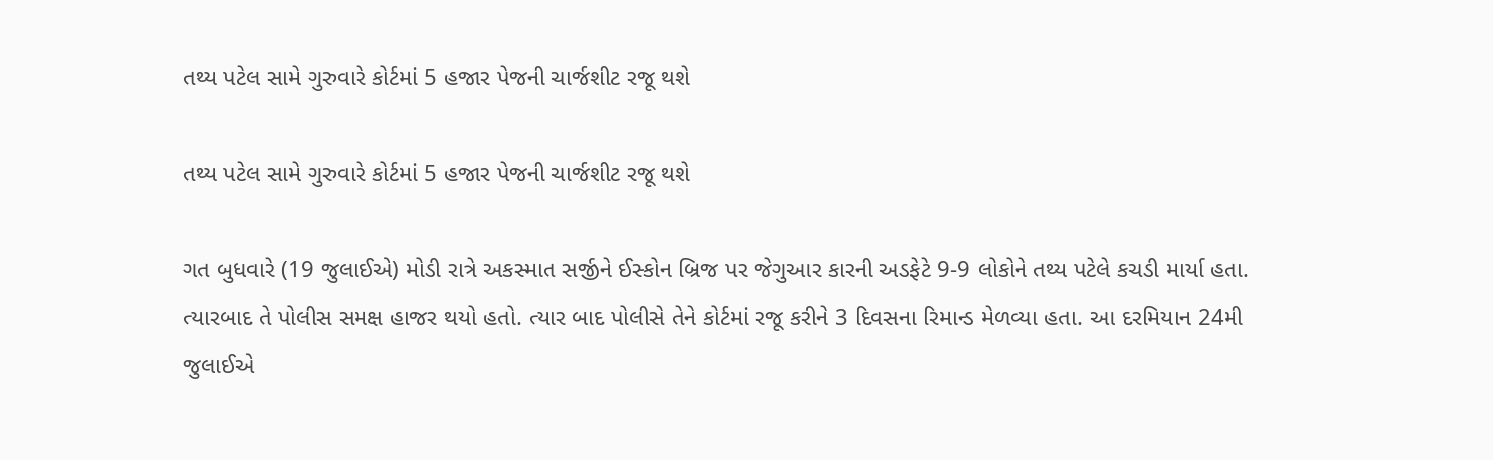તથ્ય પટેલ સામે ગુરુવારે કોર્ટમાં 5 હજાર પેજની ચાર્જશીટ રજૂ થશે

તથ્ય પટેલ સામે ગુરુવારે કોર્ટમાં 5 હજાર પેજની ચાર્જશીટ રજૂ થશે

ગત બુધવારે (19 જુલાઈએ) મોડી રાત્રે અકસ્માત સર્જીને ઈસ્કોન બ્રિજ પર જેગુઆર કારની અડફેટે 9-9 લોકોને તથ્ય પટેલે કચડી માર્યા હતા. ત્યારબાદ તે પોલીસ સમક્ષ હાજર થયો હતો. ત્યાર બાદ પોલીસે તેને કોર્ટમાં રજૂ કરીને 3 દિવસના રિમાન્ડ મેળવ્યા હતા. આ દરમિયાન 24મી જુલાઈએ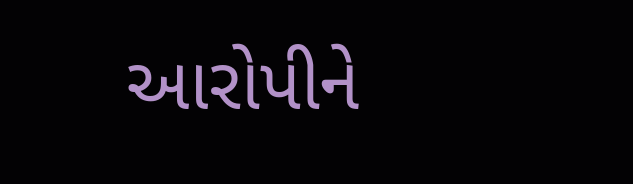આરોપીને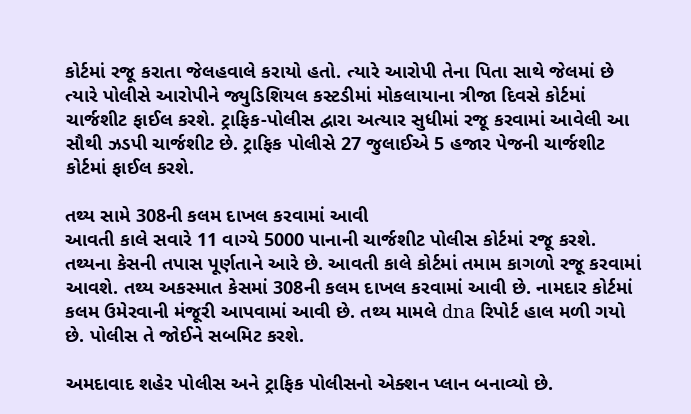કોર્ટમાં રજૂ કરાતા જેલહવાલે કરાયો હતો. ત્યારે આરોપી તેના પિતા સાથે જેલમાં છે ત્યારે પોલીસે આરોપીને જ્યુડિશિયલ કસ્ટડીમાં મોકલાયાના ત્રીજા દિવસે કોર્ટમાં ચાર્જશીટ ફાઈલ કરશે. ટ્રાફિક-પોલીસ દ્વારા અત્યાર સુધીમાં રજૂ કરવામાં આવેલી આ સૌથી ઝડપી ચાર્જશીટ છે. ટ્રાફિક પોલીસે 27 જુલાઈએ 5 હજાર પેજની ચાર્જશીટ કોર્ટમાં ફાઈલ કરશે.

તથ્ય સામે 308ની કલમ દાખલ કરવામાં આવી
આવતી કાલે સવારે 11 વાગ્યે 5000 પાનાની ચાર્જશીટ પોલીસ કોર્ટમાં રજૂ કરશે. તથ્યના કેસની તપાસ પૂર્ણતાને આરે છે. આવતી કાલે કોર્ટમાં તમામ કાગળો રજૂ કરવામાં આવશે. તથ્ય અકસ્માત કેસમાં 308ની કલમ દાખલ કરવામાં આવી છે. નામદાર કોર્ટમાં કલમ ઉમેરવાની મંજૂરી આપવામાં આવી છે. તથ્ય મામલે dna રિપોર્ટ હાલ મળી ગયો છે. પોલીસ તે જોઈને સબમિટ કરશે.

અમદાવાદ શહેર પોલીસ અને ટ્રાફિક પોલીસનો એક્શન પ્લાન બનાવ્યો છે.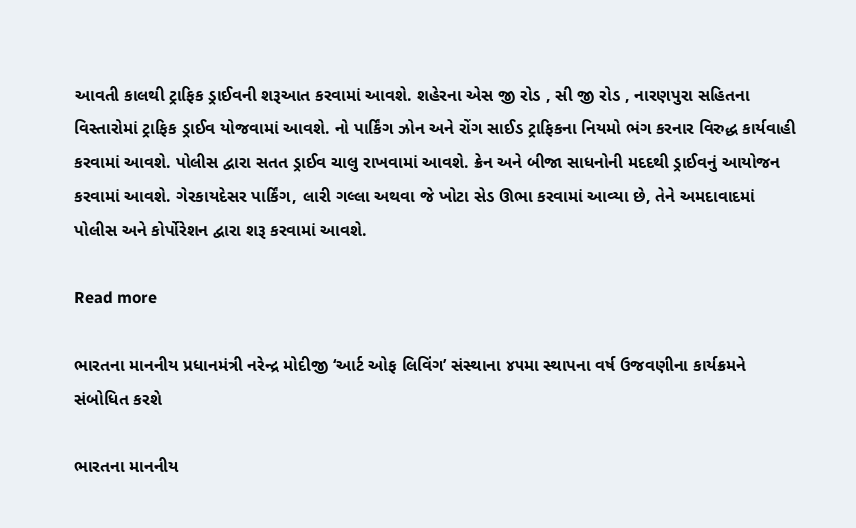આવતી કાલથી ટ્રાફિક ડ્રાઈવની શરૂઆત કરવામાં આવશે. શહેરના એસ જી રોડ , સી જી રોડ , નારણપુરા સહિતના વિસ્તારોમાં ટ્રાફિક ડ્રાઈવ યોજવામાં આવશે. નો પાર્કિંગ ઝોન અને રોંગ સાઈડ ટ્રાફિકના નિયમો ભંગ કરનાર વિરુદ્ધ કાર્યવાહી કરવામાં આવશે. પોલીસ દ્વારા સતત ડ્રાઈવ ચાલુ રાખવામાં આવશે. ક્રેન અને બીજા સાધનોની મદદથી ડ્રાઈવનું આયોજન કરવામાં આવશે. ગેરકાયદેસર પાર્કિંગ, લારી ગલ્લા અથવા જે ખોટા સેડ ઊભા કરવામાં આવ્યા છે, તેને અમદાવાદમાં પોલીસ અને કોર્પોરેશન દ્વારા શરૂ કરવામાં આવશે.

Read more

ભારતના માનનીય પ્રધાનમંત્રી નરેન્દ્ર મોદીજી ‘આર્ટ ઓફ લિવિંગ’ સંસ્થાના ૪૫મા સ્થાપના વર્ષ ઉજવણીના કાર્યક્રમને સંબોધિત કરશે

ભારતના માનનીય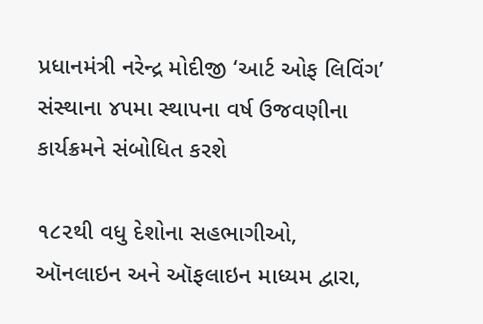પ્રધાનમંત્રી નરેન્દ્ર મોદીજી ‘આર્ટ ઓફ લિવિંગ’ સંસ્થાના ૪૫મા સ્થાપના વર્ષ ઉજવણીના કાર્યક્રમને સંબોધિત કરશે

૧૮૨થી વધુ દેશોના સહભાગીઓ, ઑનલાઇન અને ઑફલાઇન માધ્યમ દ્વારા,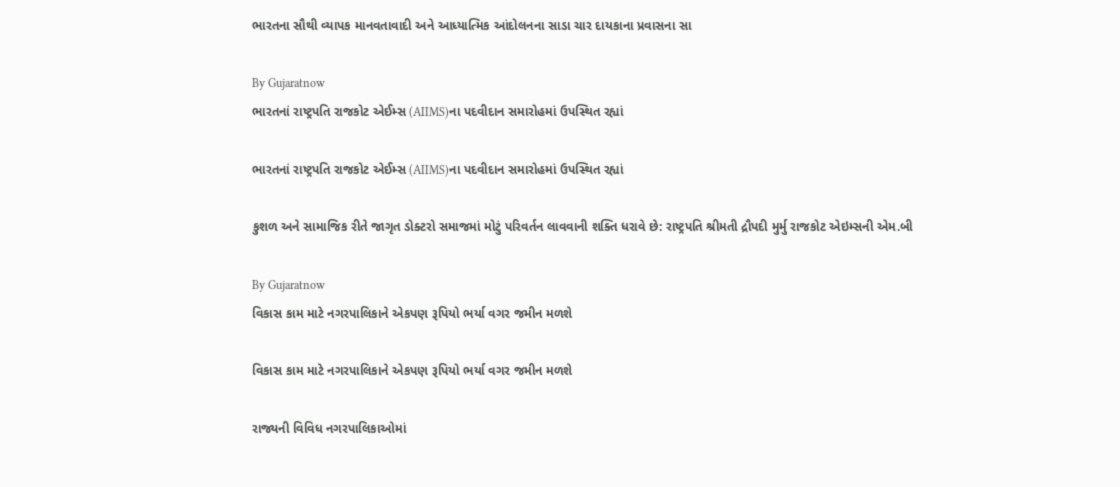ભારતના સૌથી વ્યાપક માનવતાવાદી અને આધ્યાત્મિક આંદોલનના સાડા ચાર દાયકાના પ્રવાસના સા

By Gujaratnow
ભારતનાં રાષ્ટ્રપતિ રાજકોટ એઈમ્સ (AIIMS)ના પદવીદાન સમારોહમાં ઉપસ્થિત રહ્યાં

ભારતનાં રાષ્ટ્રપતિ રાજકોટ એઈમ્સ (AIIMS)ના પદવીદાન સમારોહમાં ઉપસ્થિત રહ્યાં

કુશળ અને સામાજિક રીતે જાગૃત ડોક્ટરો સમાજમાં મોટું પરિવર્તન લાવવાની શક્તિ ધરાવે છે: રાષ્ટ્રપતિ શ્રીમતી દ્રૌપદી મુર્મુ રાજકોટ એઇમ્સની એમ.બી

By Gujaratnow
વિકાસ કામ માટે નગરપાલિકાને એકપણ રૂપિયો ભર્યા વગર જમીન મળશે

વિકાસ કામ માટે નગરપાલિકાને એકપણ રૂપિયો ભર્યા વગર જમીન મળશે

રાજ્યની વિવિધ નગરપાલિકાઓમાં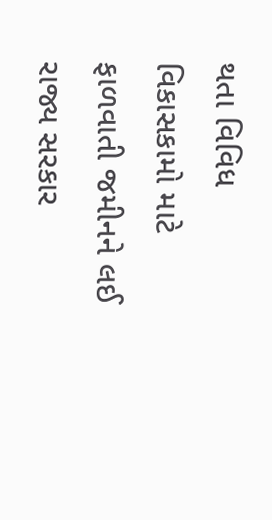થતા વિવિધ વિકાસકામો માટે ફાળવાતી જમીનને લઈ રાજ્ય સરકાર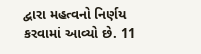દ્વારા મહત્વનો નિર્ણય કરવામાં આવ્યો છે. 11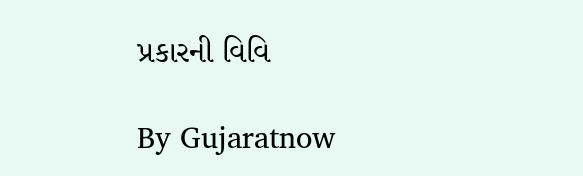પ્રકારની વિવિ

By Gujaratnow